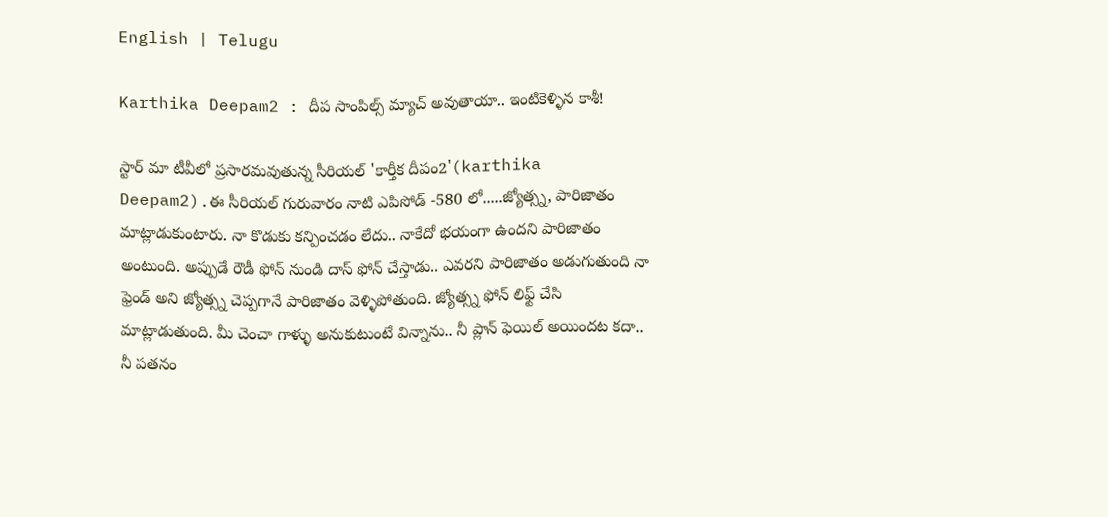English | Telugu

Karthika Deepam2 : దీప సాంపిల్స్ మ్యాచ్ అవుతాయా.. ఇంటికెళ్ళిన కాశీ!

స్టార్ మా టీవీలో ప్రసారమవుతున్న సీరియల్ 'కార్తీక దీపం2'(karthika Deepam2).ఈ సీరియల్ గురువారం నాటి ఎపిసోడ్ -580 లో.....జ్యోత్స్న, పారిజాతం మాట్లాడుకుంటారు. నా కొడుకు కన్పించడం లేదు.. నాకేదో భయంగా ఉందని పారిజాతం అంటుంది. అప్పుడే రౌడీ ఫోన్ నుండి దాస్ ఫోన్ చేస్తాడు.. ఎవరని పారిజాతం అడుగుతుంది నా ఫ్రెండ్ అని జ్యోత్స్న చెప్పగానే పారిజాతం వెళ్ళిపోతుంది. జ్యోత్స్న ఫోన్ లిఫ్ట్ చేసి మాట్లాడుతుంది. మీ చెంచా గాళ్ళు అనుకుటుంటే విన్నాను.. నీ ప్లాన్ ఫెయిల్ అయిందట కదా.. నీ పతనం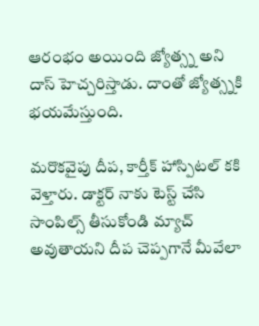ఆరంభం అయింది జ్యోత్స్న అని దాస్ హెచ్చరిస్తాడు. దాంతో జ్యోత్స్నకి భయమేస్తుంది.

మరొకవైపు దీప, కార్తీక్ హాస్పిటల్ కకి వెళ్తారు. డాక్టర్ నాకు టెస్ట్ చేసి సాంపిల్స్ తీసుకోండి మ్యాచ్ అవుతాయని దీప చెప్పగానే మీవేలా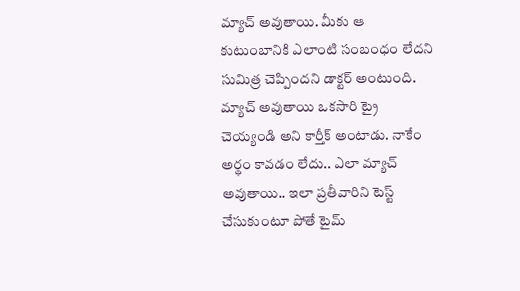మ్యాచ్ అవుతాయి. మీకు ఆ కుటుంబానికి ఎలాంటి సంబంధం లేదని సుమిత్ర చెప్పిందని డాక్టర్ అంటుంది. మ్యాచ్ అవుతాయి ఒకసారి ట్రై చెయ్యండి అని కార్తీక్ అంటాడు. నాకేం అర్థం కావడం లేదు.. ఎలా మ్యాచ్ అవుతాయి.. ఇలా ప్రతీవారిని టెస్ట్ చేసుకుంటూ పోతే టైమ్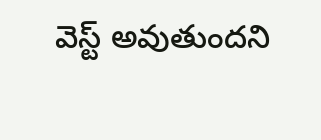వెస్ట్ అవుతుందని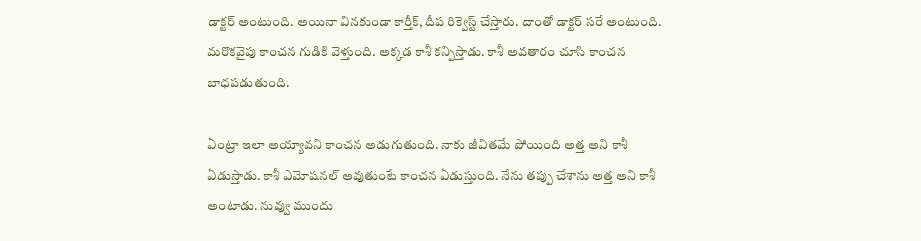డాక్టర్ అంటుంది. అయినా వినకుండా కార్తీక్, దీప రిక్వెస్ట్ చేస్తారు. దాంతో డాక్టర్ సరే అంటుంది. మరొకవైపు కాంచన గుడికి వెళ్తుంది. అక్కడ కాశీ కన్పిస్తాడు. కాశీ అవతారం చూసి కాంచన బాధపడుతుంది.

ఏంట్రా ఇలా అయ్యావని కాంచన అడుగుతుంది. నాకు జీవితమే పోయింది అత్త అని కాశీ ఏడుస్తాడు. కాశీ ఎమోషనల్ అవుతుంటే కాంచన ఏడుస్తుంది. నేను తప్పు చేశాను అత్త అని కాశీ అంటాడు‌. నువ్వు ముందు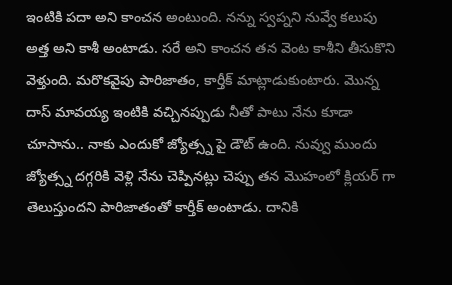ఇంటికి పదా అని కాంచన అంటుంది. నన్ను స్వప్నని నువ్వే కలుపు అత్త అని కాశీ అంటాడు. సరే అని కాంచన తన వెంట కాశీని తీసుకొని వెళ్తుంది. మరొకవైపు పారిజాతం, కార్తీక్ మాట్లాడుకుంటారు. మొన్న దాస్ మావయ్య ఇంటికి వచ్చినప్పుడు నీతో పాటు నేను కూడా చూసాను.. నాకు ఎందుకో జ్యోత్స్న పై డౌట్ ఉంది. నువ్వు ముందు జ్యోత్స్న దగ్గరికి వెళ్లి నేను చెప్పినట్లు చెప్పు తన మొహంలో క్లియర్ గా తెలుస్తుందని పారిజాతంతో కార్తీక్ అంటాడు. దానికి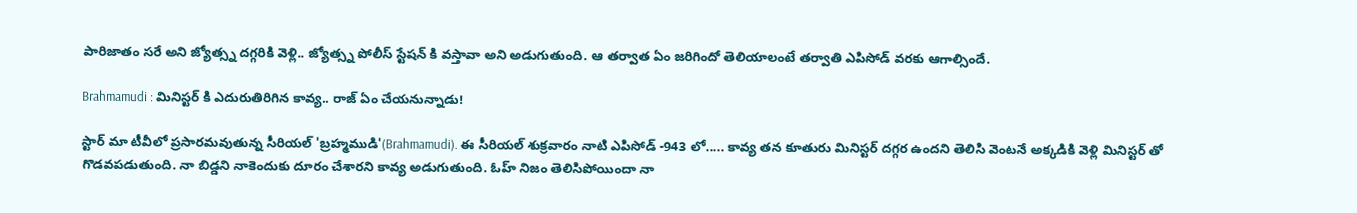పారిజాతం సరే అని జ్యోత్స్న దగ్గరికి వెళ్లి.. జ్యోత్స్న పోలీస్ స్టేషన్ కి వస్తావా అని అడుగుతుంది. ఆ తర్వాత ఏం జరిగిందో తెలియాలంటే తర్వాతి ఎపిసోడ్ వరకు ఆగాల్సిందే.

Brahmamudi : మినిస్టర్ కి ఎదురుతిరిగిన కావ్య.. రాజ్ ఏం చేయనున్నాడు!

స్టార్ మా టీవీలో ప్రసారమవుతున్న సీరియల్ 'బ్రహ్మముడి'(Brahmamudi). ఈ సీరియల్ శుక్రవారం నాటి ఎపిసోడ్ -943 లో..... కావ్య తన కూతురు మినిస్టర్ దగ్గర ఉందని తెలిసి వెంటనే అక్కడికి వెళ్లి మినిస్టర్ తో గొడవపడుతుంది. నా బిడ్డని నాకెందుకు దూరం చేశారని కావ్య అడుగుతుంది. ఓహ్ నిజం తెలిసిపోయిందా నా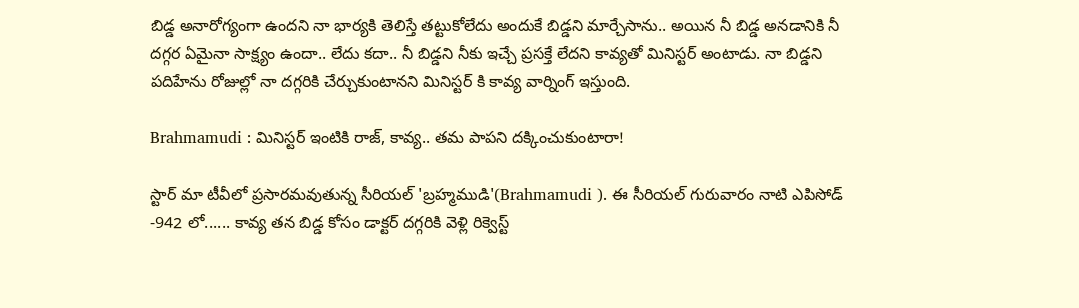బిడ్డ అనారోగ్యంగా ఉందని నా భార్యకి తెలిస్తే తట్టుకోలేదు అందుకే బిడ్డని మార్చేసాను.. అయిన నీ బిడ్డ అనడానికి నీ దగ్గర ఏమైనా సాక్ష్యం ఉందా.. లేదు కదా.. నీ బిడ్డని నీకు ఇచ్చే ప్రసక్తే లేదని కావ్యతో మినిస్టర్ అంటాడు. నా బిడ్డని పదిహేను రోజుల్లో నా దగ్గరికి చేర్చుకుంటానని మినిస్టర్ కి కావ్య వార్నింగ్ ఇస్తుంది.

Brahmamudi : మినిస్టర్ ఇంటికి రాజ్, కావ్య.. తమ పాపని దక్కించుకుంటారా!

స్టార్ మా టీవీలో ప్రసారమవుతున్న సీరియల్ 'బ్రహ్మముడి'(Brahmamudi ). ఈ సీరియల్ గురువారం నాటి ఎపిసోడ్ -942 లో...... కావ్య తన బిడ్డ కోసం డాక్టర్ దగ్గరికి వెళ్లి రిక్వెస్ట్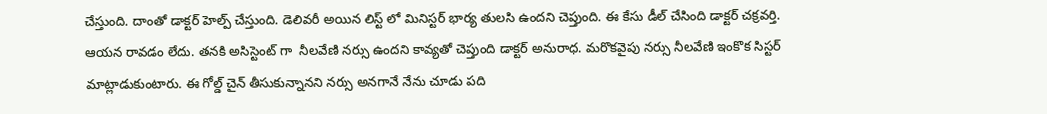చేస్తుంది. దాంతో డాక్టర్ హెల్ప్ చేస్తుంది. డెలివరీ అయిన లిస్ట్ లో మినిస్టర్ భార్య తులసి ఉందని చెప్తుంది. ఈ కేసు డీల్ చేసింది డాక్టర్ చక్రవర్తి.  ఆయన రావడం లేదు. తనకి అసిస్టెంట్ గా  నీలవేణి నర్సు ఉందని కావ్యతో చెప్తుంది డాక్టర్ అనురాధ. మరొకవైపు నర్సు నీలవేణి ఇంకొక సిస్టర్ మాట్లాడుకుంటారు. ఈ గోల్డ్ చైన్ తీసుకున్నానని నర్సు అనగానే నేను చూడు పది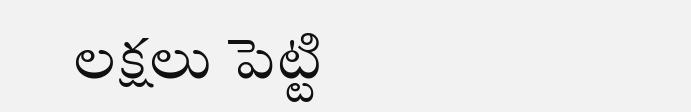లక్షలు పెట్టి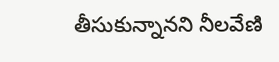తీసుకున్నానని నీలవేణి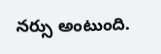నర్సు అంటుంది.